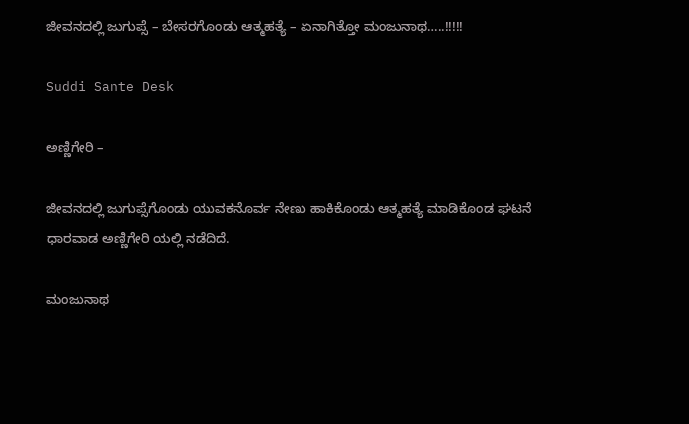ಜೀವನದಲ್ಲಿ ಜುಗುಪ್ಸೆ – ಬೇಸರಗೊಂಡು ಆತ್ಮಹತ್ಯೆ – ಏನಾಗಿತ್ತೋ ಮಂಜುನಾಥ…..!!!!!

Suddi Sante Desk

ಅಣ್ಣಿಗೇರಿ –

ಜೀವನದಲ್ಲಿ ಜುಗುಪ್ಸೆಗೊಂಡು ಯುವಕನೊರ್ವ ನೇಣು ಹಾಕಿಕೊಂಡು ಆತ್ಮಹತ್ಯೆ ಮಾಡಿಕೊಂಡ ಘಟನೆ ಧಾರವಾಡ ಅಣ್ಣಿಗೇರಿ ಯಲ್ಲಿ ನಡೆದಿದೆ.

ಮಂಜುನಾಥ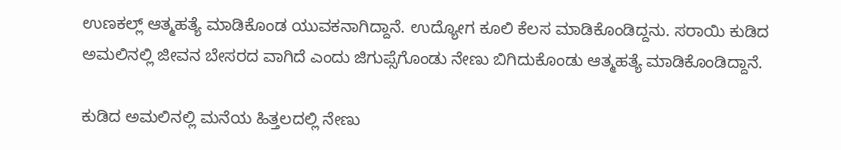ಉಣಕಲ್ಲ್ ಆತ್ಮಹತ್ಯೆ ಮಾಡಿಕೊಂಡ ಯುವಕನಾಗಿದ್ದಾನೆ‌. ಉದ್ಯೋಗ ಕೂಲಿ ಕೆಲಸ ಮಾಡಿಕೊಂಡಿದ್ದನು. ಸರಾಯಿ ಕುಡಿದ ಅಮಲಿನಲ್ಲಿ ಜೀವನ ಬೇಸರದ ವಾಗಿದೆ ಎಂದು ಜಿಗುಪ್ಸೆಗೊಂಡು ನೇಣು ಬಿಗಿದುಕೊಂಡು ಆತ್ಮಹತ್ಯೆ ಮಾಡಿಕೊಂಡಿದ್ದಾನೆ.

ಕುಡಿದ ಅಮಲಿನಲ್ಲಿ ಮನೆಯ ಹಿತ್ತಲದಲ್ಲಿ ನೇಣು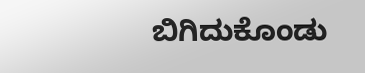ಬಿಗಿದುಕೊಂಡು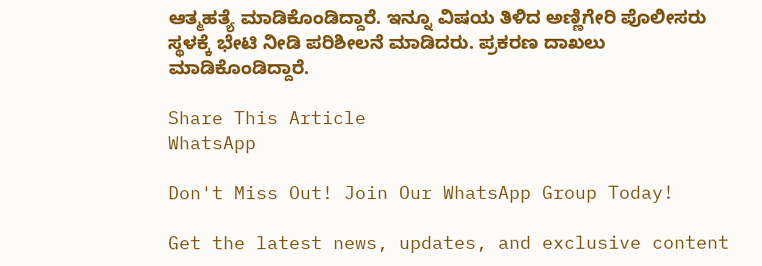ಆತ್ಮಹತ್ಯೆ ಮಾಡಿಕೊಂಡಿದ್ದಾರೆ. ಇನ್ನೂ ವಿಷಯ ತಿಳಿದ ಅಣ್ಣಿಗೇರಿ ಪೊಲೀಸರು ಸ್ಥಳಕ್ಕೆ ಭೇಟಿ ನೀಡಿ ಪರಿಶೀಲನೆ ಮಾಡಿದರು. ಪ್ರಕರಣ ದಾಖಲು ಮಾಡಿಕೊಂಡಿದ್ದಾರೆ.

Share This Article
WhatsApp

Don't Miss Out! Join Our WhatsApp Group Today!

Get the latest news, updates, and exclusive content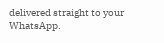delivered straight to your WhatsApp.